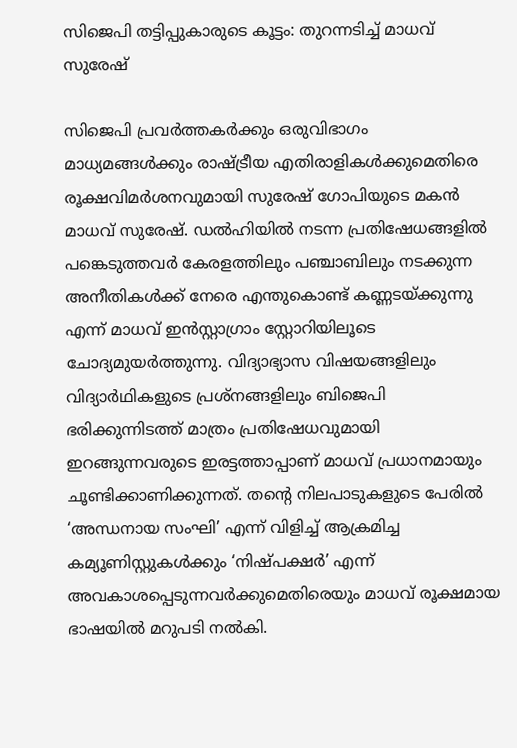സിജെപി തട്ടിപ്പുകാരുടെ കൂട്ടം: തുറന്നടിച്ച് മാധവ് സുരേഷ്

സിജെപി പ്രവർത്തകർക്കും ഒരുവിഭാഗം മാധ്യമങ്ങൾക്കും രാഷ്ട്രീയ എതിരാളികൾക്കുമെതിരെ രൂക്ഷവിമർശനവുമായി സുരേഷ് ഗോപിയുടെ മകൻ മാധവ് സുരേഷ്. ഡൽഹിയിൽ നടന്ന പ്രതിഷേധങ്ങളിൽ പങ്കെടുത്തവർ കേരളത്തിലും പഞ്ചാബിലും നടക്കുന്ന അനീതികൾക്ക് നേരെ എന്തുകൊണ്ട് കണ്ണടയ്ക്കുന്നു എന്ന് മാധവ് ഇൻസ്റ്റാഗ്രാം സ്റ്റോറിയിലൂടെ ചോദ്യമുയർത്തുന്നു. വിദ്യാഭ്യാസ വിഷയങ്ങളിലും വിദ്യാർഥികളുടെ പ്രശ്നങ്ങളിലും ബിജെപി ഭരിക്കുന്നിടത്ത് മാത്രം പ്രതിഷേധവുമായി ഇറങ്ങുന്നവരുടെ ഇരട്ടത്താപ്പാണ് മാധവ് പ്രധാനമായും ചൂണ്ടിക്കാണിക്കുന്നത്. തന്റെ നിലപാടുകളുടെ പേരിൽ ‘അന്ധനായ സംഘി’ എന്ന് വിളിച്ച് ആക്രമിച്ച കമ്യൂണിസ്റ്റുകൾക്കും ‘നിഷ്പക്ഷർ’ എന്ന് അവകാശപ്പെടുന്നവർക്കുമെതിരെയും മാധവ് രൂക്ഷമായ ഭാഷയിൽ മറുപടി നൽകി.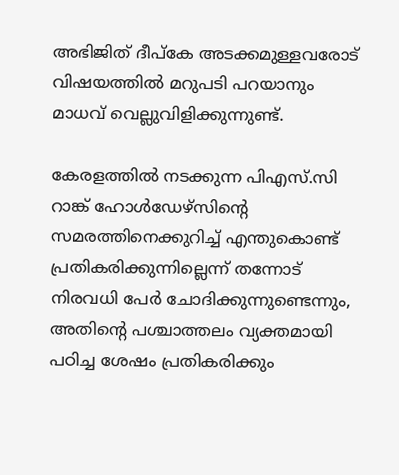അഭിജിത് ദീപ്കേ അടക്കമുള്ളവരോട് വിഷയത്തിൽ മറുപടി പറയാനും മാധവ് വെല്ലുവിളിക്കുന്നുണ്ട്.

കേരളത്തിൽ നടക്കുന്ന പിഎസ്.സി റാങ്ക് ഹോൾഡേഴ്‌സിന്റെ സമരത്തിനെക്കുറിച്ച് എന്തുകൊണ്ട് പ്രതികരിക്കുന്നില്ലെന്ന് തന്നോട് നിരവധി പേർ ചോദിക്കുന്നുണ്ടെന്നും, അതിന്റെ പശ്ചാത്തലം വ്യക്തമായി പഠിച്ച ശേഷം പ്രതികരിക്കും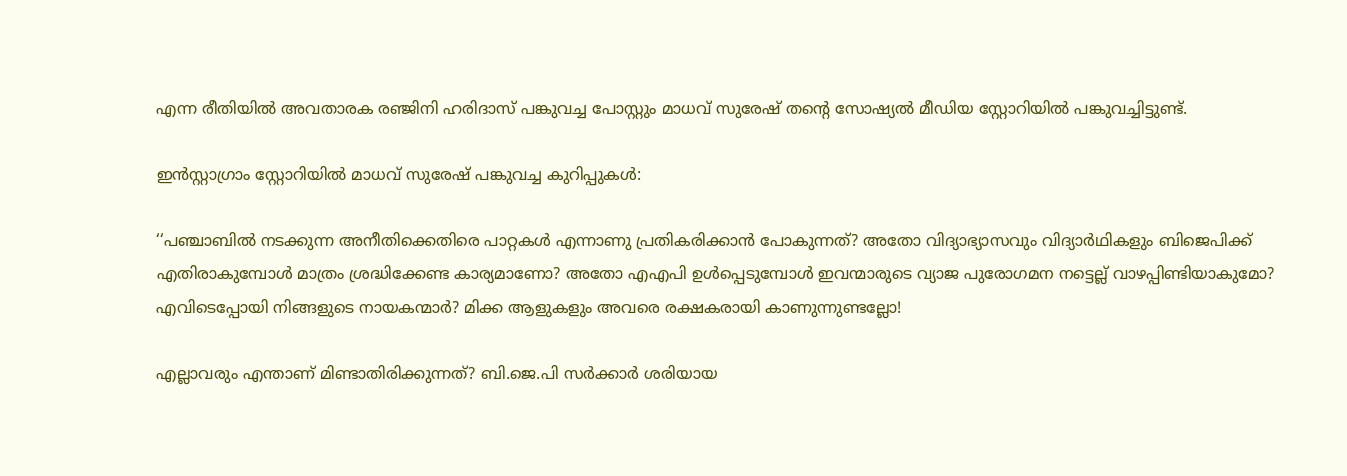എന്ന രീതിയിൽ അവതാരക രഞ്ജിനി ഹരിദാസ് പങ്കുവച്ച പോസ്റ്റും മാധവ് സുരേഷ് തന്റെ സോഷ്യൽ മീഡിയ സ്റ്റോറിയിൽ പങ്കുവച്ചിട്ടുണ്ട്.

ഇൻസ്റ്റാഗ്രാം സ്റ്റോറിയിൽ മാധവ് സുരേഷ് പങ്കുവച്ച കുറിപ്പുകൾ:

‘‘പഞ്ചാബിൽ നടക്കുന്ന അനീതിക്കെതിരെ പാറ്റകൾ എന്നാണു പ്രതികരിക്കാൻ പോകുന്നത്? അതോ വിദ്യാഭ്യാസവും വിദ്യാർഥികളും ബിജെപിക്ക് എതിരാകുമ്പോൾ മാത്രം ശ്രദ്ധിക്കേണ്ട കാര്യമാണോ? അതോ എഎപി ഉൾപ്പെടുമ്പോൾ ഇവന്മാരുടെ വ്യാജ പുരോഗമന നട്ടെല്ല് വാഴപ്പിണ്ടിയാകുമോ? എവിടെപ്പോയി നിങ്ങളുടെ നായകന്മാർ? മിക്ക ആളുകളും അവരെ രക്ഷകരായി കാണുന്നുണ്ടല്ലോ!

എല്ലാവരും എന്താണ് മിണ്ടാതിരിക്കുന്നത്? ബി.ജെ.പി സർക്കാർ ശരിയായ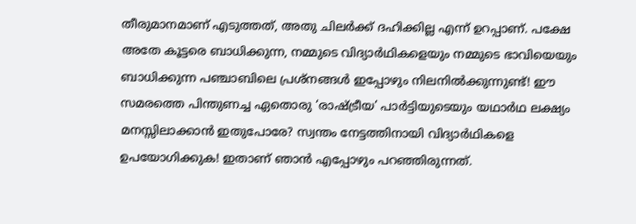തീരുമാനമാണ് എടുത്തത്, അതു ചിലർക്ക് ദഹിക്കില്ല എന്ന് ഉറപ്പാണ്. പക്ഷേ അതേ കൂട്ടരെ ബാധിക്കുന്ന, നമ്മുടെ വിദ്യാർഥികളെയും നമ്മുടെ ഭാവിയെയും ബാധിക്കുന്ന പഞ്ചാബിലെ പ്രശ്നങ്ങൾ ഇപ്പോഴും നിലനിൽക്കുന്നുണ്ട്! ഈ സമരത്തെ പിന്തുണച്ച ഏതൊരു ‘രാഷ്ട്രീയ’ പാർട്ടിയുടെയും യഥാർഥ ലക്ഷ്യം മനസ്സിലാക്കാൻ ഇതുപോരേ? സ്വന്തം നേട്ടത്തിനായി വിദ്യാർഥികളെ ഉപയോഗിക്കുക! ഇതാണ് ഞാൻ എപ്പോഴും പറഞ്ഞിരുന്നത്.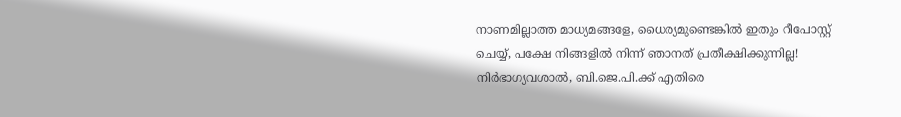നാണമില്ലാത്ത മാധ്യമങ്ങളേ, ധൈര്യമുണ്ടെങ്കിൽ ഇതും റീപോസ്റ്റ് ചെയ്യ്, പക്ഷേ നിങ്ങളിൽ നിന്ന് ഞാനത് പ്രതീക്ഷിക്കുന്നില്ല! നിർഭാഗ്യവശാൽ, ബി.ജെ.പി.ക്ക് എതിരെ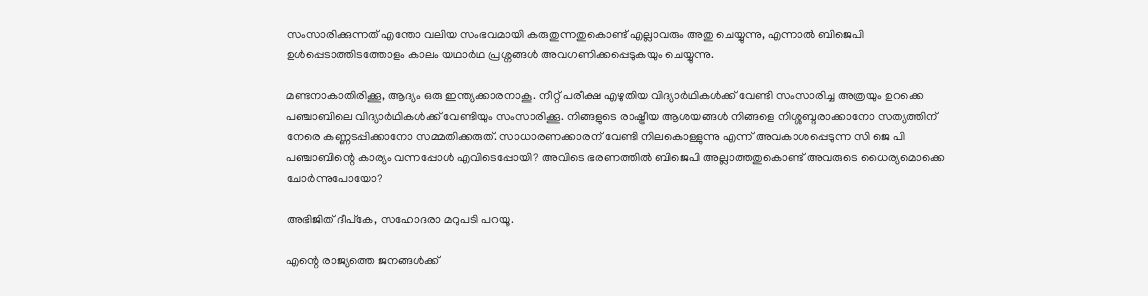സംസാരിക്കുന്നത് എന്തോ വലിയ സംഭവമായി കരുതുന്നതുകൊണ്ട് എല്ലാവരും അതു ചെയ്യുന്നു, എന്നാൽ ബിജെപി ഉൾപ്പെടാത്തിടത്തോളം കാലം യഥാർഥ പ്രശ്നങ്ങൾ അവഗണിക്കപ്പെടുകയും ചെയ്യുന്നു.

മണ്ടനാകാതിരിക്കൂ, ആദ്യം ഒരു ഇന്ത്യക്കാരനാകൂ. നീറ്റ് പരീക്ഷ എഴുതിയ വിദ്യാർഥികൾക്ക് വേണ്ടി സംസാരിച്ച അത്രയും ഉറക്കെ പഞ്ചാബിലെ വിദ്യാർഥികൾക്ക് വേണ്ടിയും സംസാരിക്കൂ. നിങ്ങളുടെ രാഷ്ട്രീയ ആശയങ്ങൾ നിങ്ങളെ നിശ്ശബ്ദരാക്കാനോ സത്യത്തിന് നേരെ കണ്ണടപ്പിക്കാനോ സമ്മതിക്കരുത്. സാധാരണക്കാരന് വേണ്ടി നിലകൊള്ളുന്നു എന്ന് അവകാശപ്പെടുന്ന സി ജെ പി പഞ്ചാബിന്റെ കാര്യം വന്നപ്പോൾ എവിടെപ്പോയി? അവിടെ ഭരണത്തിൽ ബിജെപി അല്ലാത്തതുകൊണ്ട് അവരുടെ ധൈര്യമൊക്കെ ചോർന്നുപോയോ?

അഭിജിത് ദീപ്കേ, സഹോദരാ മറുപടി പറയൂ.

എന്റെ രാജ്യത്തെ ജനങ്ങൾക്ക്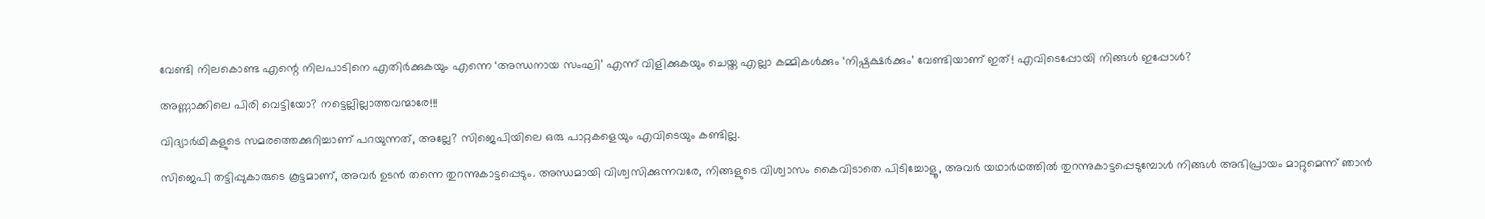വേണ്ടി നിലകൊണ്ട എന്റെ നിലപാടിനെ എതിർക്കുകയും എന്നെ ‘അന്ധനായ സംഘി’ എന്ന് വിളിക്കുകയും ചെയ്ത എല്ലാ കമ്മികൾക്കും ‘നിഷ്പക്ഷർക്കും’ വേണ്ടിയാണ് ഇത്! എവിടെപ്പോയി നിങ്ങൾ ഇപ്പോൾ?

അണ്ണാക്കിലെ പിരി വെട്ടിയോ? നട്ടെല്ലില്ലാത്തവന്മാരേ!!!

വിദ്യാർഥികളുടെ സമരത്തെക്കുറിച്ചാണ് പറയുന്നത്, അല്ലേ? സിജെപിയിലെ ഒരു പാറ്റകളെയും എവിടെയും കണ്ടില്ല.

സിജെപി തട്ടിപ്പുകാരുടെ കൂട്ടമാണ്, അവർ ഉടൻ തന്നെ തുറന്നുകാട്ടപ്പെടും. അന്ധമായി വിശ്വസിക്കുന്നവരേ, നിങ്ങളുടെ വിശ്വാസം കൈവിടാതെ പിടിച്ചോളൂ, അവർ യഥാർഥത്തിൽ തുറന്നുകാട്ടപ്പെടുമ്പോൾ നിങ്ങൾ അഭിപ്രായം മാറ്റുമെന്ന് ഞാൻ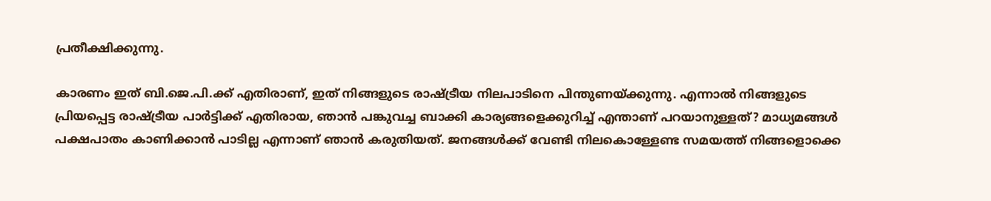പ്രതീക്ഷിക്കുന്നു.

കാരണം ഇത് ബി.ജെ.പി.ക്ക് എതിരാണ്, ഇത് നിങ്ങളുടെ രാഷ്ട്രീയ നിലപാടിനെ പിന്തുണയ്ക്കുന്നു. എന്നാൽ നിങ്ങളുടെ പ്രിയപ്പെട്ട രാഷ്ട്രീയ പാർട്ടിക്ക് എതിരായ, ഞാൻ പങ്കുവച്ച ബാക്കി കാര്യങ്ങളെക്കുറിച്ച് എന്താണ് പറയാനുള്ളത്? മാധ്യമങ്ങൾ പക്ഷപാതം കാണിക്കാൻ പാടില്ല എന്നാണ് ഞാൻ കരുതിയത്. ജനങ്ങൾക്ക് വേണ്ടി നിലകൊള്ളേണ്ട സമയത്ത് നിങ്ങളൊക്കെ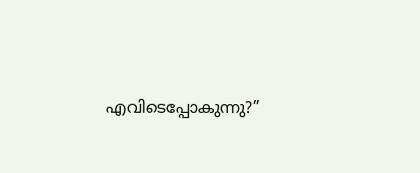എവിടെപ്പോകുന്നു?’’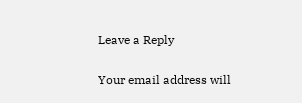Leave a Reply

Your email address will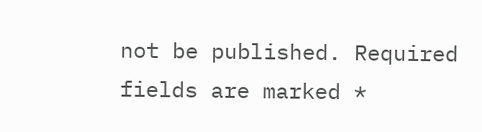not be published. Required fields are marked *